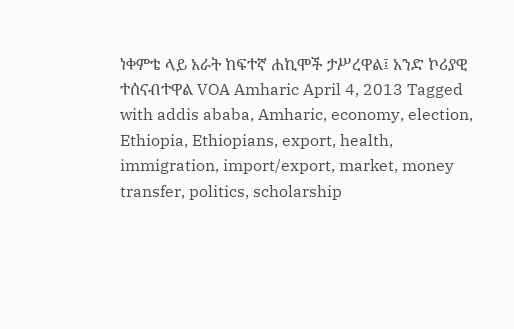ነቀምቴ ላይ አራት ከፍተኛ ሐኪሞች ታሥረዋል፤ አንድ ኮሪያዊ ተሰናብተዋል VOA Amharic April 4, 2013 Tagged with addis ababa, Amharic, economy, election, Ethiopia, Ethiopians, export, health, immigration, import/export, market, money transfer, politics, scholarship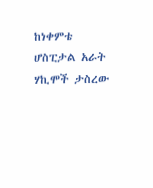ከነቀምቴ ሆስፒታል አራት ሃኪሞች ታስረው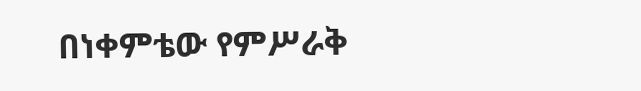በነቀምቴው የምሥራቅ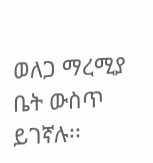ወለጋ ማረሚያ ቤት ውስጥ ይገኛሉ፡፡